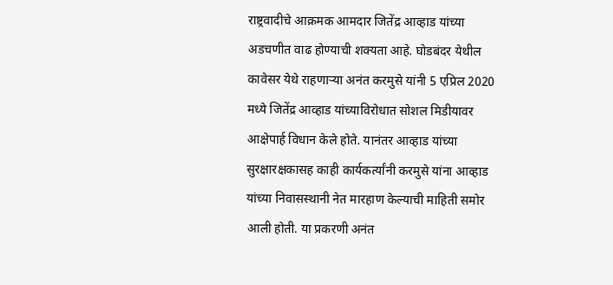राष्ट्रवादीचे आक्रमक आमदार जितेंद्र आव्हाड यांच्या अडचणीत वाढ होण्याची शक्यता आहे. घोडबंदर येथील कावेसर येथे राहणाऱ्या अनंत करमुसे यांनी 5 एप्रिल 2020 मध्ये जितेंद्र आव्हाड यांच्याविरोधात सोशल मिडीयावर आक्षेपार्ह विधान केले होते. यानंतर आव्हाड यांच्या सुरक्षारक्षकासह काही कार्यकर्त्यांनी करमुसे यांना आव्हाड यांच्या निवासस्थानी नेत मारहाण केल्याची माहिती समोर आली होती. या प्रकरणी अनंत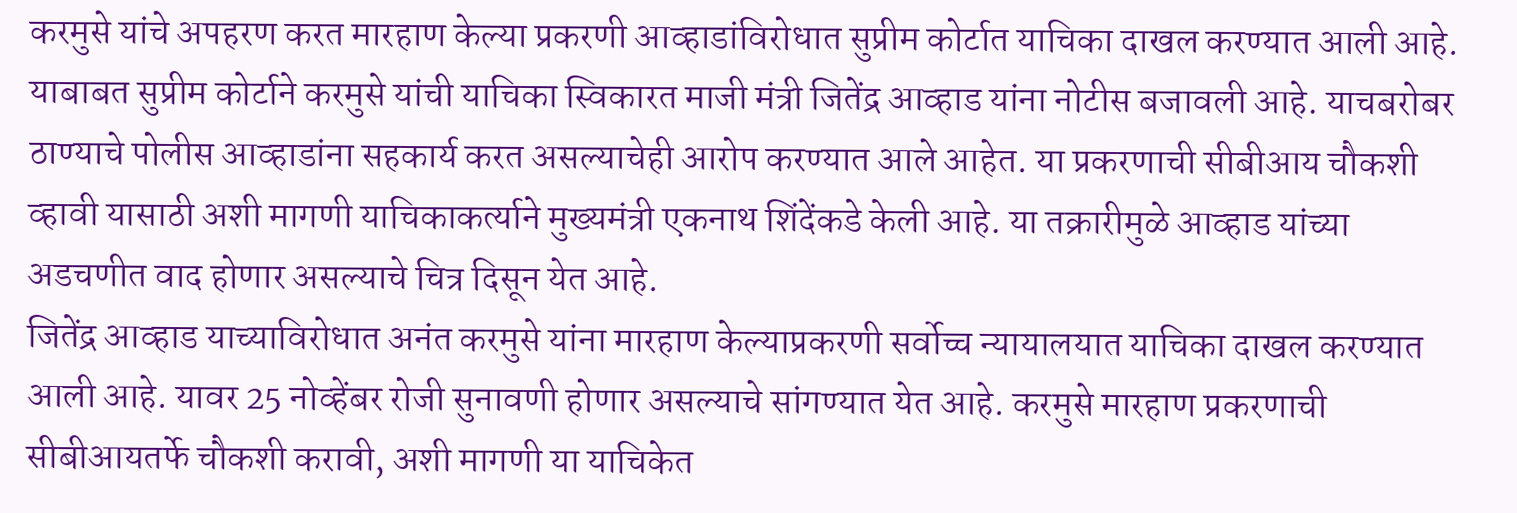करमुसे यांचे अपहरण करत मारहाण केल्या प्रकरणी आव्हाडांविरोधात सुप्रीम कोर्टात याचिका दाखल करण्यात आली आहे.
याबाबत सुप्रीम कोर्टाने करमुसे यांची याचिका स्विकारत माजी मंत्री जितेंद्र आव्हाड यांना नोटीस बजावली आहे. याचबरोबर ठाण्याचे पोलीस आव्हाडांना सहकार्य करत असल्याचेही आरोप करण्यात आले आहेत. या प्रकरणाची सीबीआय चौकशी व्हावी यासाठी अशी मागणी याचिकाकर्त्याने मुख्यमंत्री एकनाथ शिंदेंकडे केली आहे. या तक्रारीमुळे आव्हाड यांच्या अडचणीत वाद होणार असल्याचे चित्र दिसून येत आहे.
जितेंद्र आव्हाड याच्याविरोधात अनंत करमुसे यांना मारहाण केल्याप्रकरणी सर्वोच्च न्यायालयात याचिका दाखल करण्यात आली आहे. यावर 25 नोव्हेंबर रोजी सुनावणी होणार असल्याचे सांगण्यात येत आहे. करमुसे मारहाण प्रकरणाची सीबीआयतर्फे चौकशी करावी, अशी मागणी या याचिकेत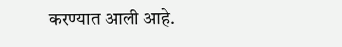करण्यात आली आहे.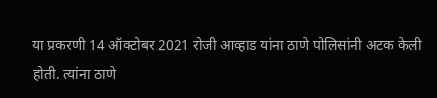या प्रकरणी 14 ऑक्टोबर 2021 रोजी आव्हाड यांना ठाणे पोलिसांनी अटक केली होती. त्यांना ठाणे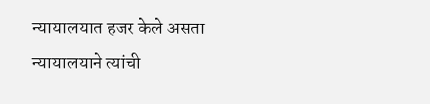न्यायालयात हजर केले असता न्यायालयाने त्यांची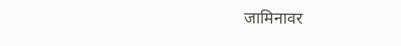जामिनावर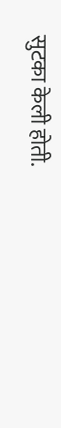सुटका केली होती.